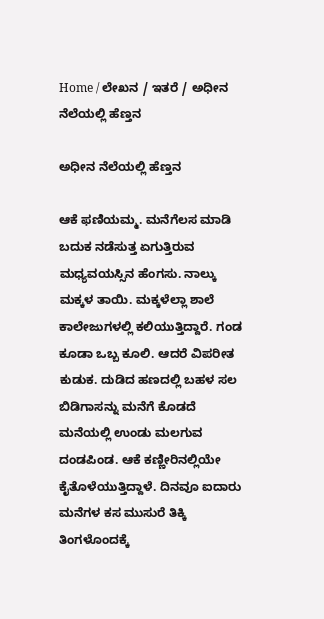Home / ಲೇಖನ / ಇತರೆ / ಅಧೀನ ನೆಲೆಯಲ್ಲಿ ಹೆಣ್ತನ

ಅಧೀನ ನೆಲೆಯಲ್ಲಿ ಹೆಣ್ತನ

ಆಕೆ ಫಣಿಯಮ್ಮ. ಮನೆಗೆಲಸ ಮಾಡಿ ಬದುಕ ನಡೆಸುತ್ತ ಏಗುತ್ತಿರುವ ಮಧ್ಯವಯಸ್ಸಿನ ಹೆಂಗಸು. ನಾಲ್ಕು ಮಕ್ಕಳ ತಾಯಿ. ಮಕ್ಕಳೆಲ್ಲಾ ಶಾಲೆ ಕಾಲೇಜುಗಳಲ್ಲಿ ಕಲಿಯುತ್ತಿದ್ದಾರೆ. ಗಂಡ ಕೂಡಾ ಒಬ್ಬ ಕೂಲಿ. ಆದರೆ ವಿಪರೀತ ಕುಡುಕ. ದುಡಿದ ಹಣದಲ್ಲಿ ಬಹಳ ಸಲ ಬಿಡಿಗಾಸನ್ನು ಮನೆಗೆ ಕೊಡದೆ ಮನೆಯಲ್ಲಿ ಉಂಡು ಮಲಗುವ ದಂಡಪಿಂಡ. ಆಕೆ ಕಣ್ಣೀರಿನಲ್ಲಿಯೇ ಕೈತೊಳೆಯುತ್ತಿದ್ದಾಳೆ. ದಿನವೂ ಐದಾರು ಮನೆಗಳ ಕಸ ಮುಸುರೆ ತಿಕ್ಕಿ ತಿಂಗಳೊಂದಕ್ಕೆ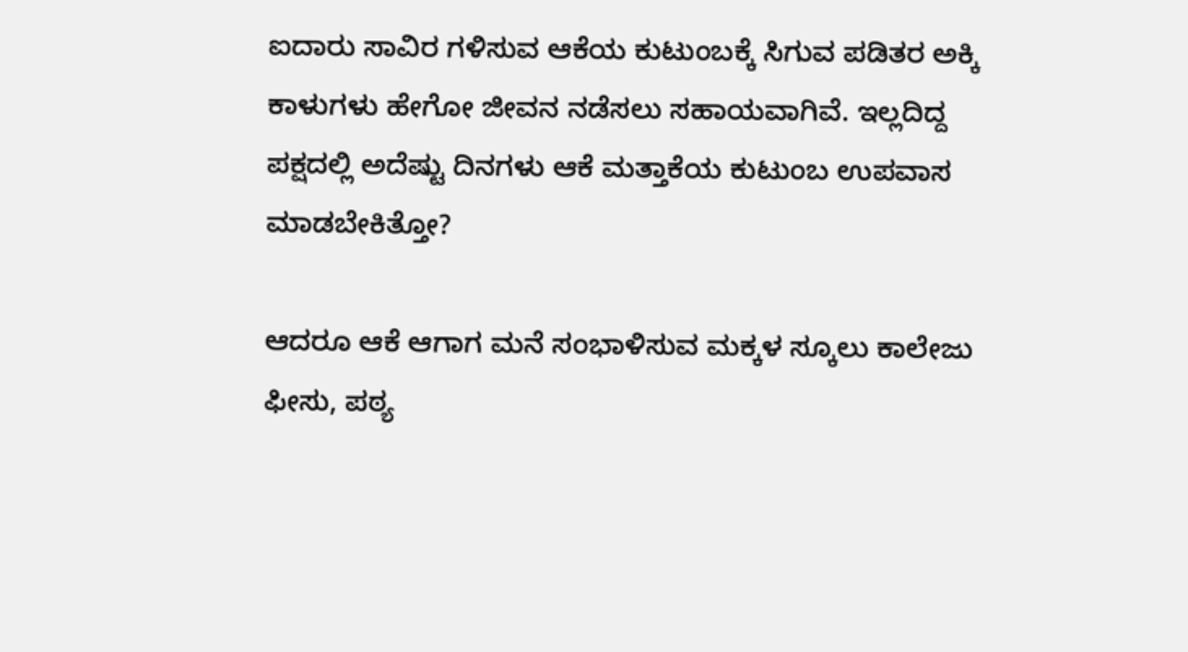ಐದಾರು ಸಾವಿರ ಗಳಿಸುವ ಆಕೆಯ ಕುಟುಂಬಕ್ಕೆ ಸಿಗುವ ಪಡಿತರ ಅಕ್ಕಿ ಕಾಳುಗಳು ಹೇಗೋ ಜೀವನ ನಡೆಸಲು ಸಹಾಯವಾಗಿವೆ. ಇಲ್ಲದಿದ್ದ ಪಕ್ಷದಲ್ಲಿ ಅದೆಷ್ಟು ದಿನಗಳು ಆಕೆ ಮತ್ತಾಕೆಯ ಕುಟುಂಬ ಉಪವಾಸ ಮಾಡಬೇಕಿತ್ತೋ?

ಆದರೂ ಆಕೆ ಆಗಾಗ ಮನೆ ಸಂಭಾಳಿಸುವ ಮಕ್ಕಳ ಸ್ಕೂಲು ಕಾಲೇಜು ಫೀಸು, ಪಠ್ಯ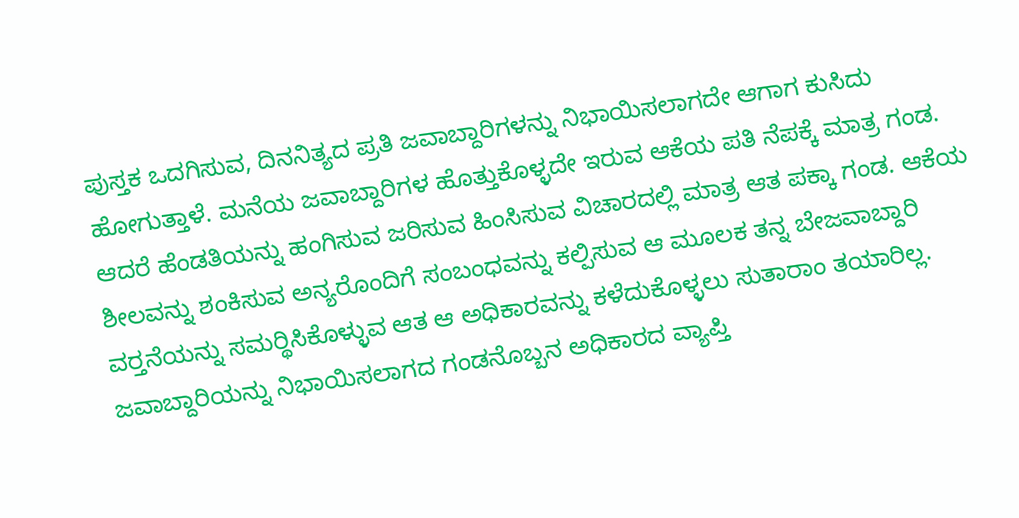ಪುಸ್ತಕ ಒದಗಿಸುವ, ದಿನನಿತ್ಯದ ಪ್ರತಿ ಜವಾಬ್ದಾರಿಗಳನ್ನು ನಿಭಾಯಿಸಲಾಗದೇ ಆಗಾಗ ಕುಸಿದು ಹೋಗುತ್ತಾಳೆ. ಮನೆಯ ಜವಾಬ್ದಾರಿಗಳ ಹೊತ್ತುಕೊಳ್ಳದೇ ಇರುವ ಆಕೆಯ ಪತಿ ನೆಪಕ್ಕೆ ಮಾತ್ರ ಗಂಡ. ಆದರೆ ಹೆಂಡತಿಯನ್ನು ಹಂಗಿಸುವ ಜರಿಸುವ ಹಿಂಸಿಸುವ ವಿಚಾರದಲ್ಲಿ ಮಾತ್ರ ಆತ ಪಕ್ಕಾ ಗಂಡ. ಆಕೆಯ ಶೀಲವನ್ನು ಶಂಕಿಸುವ ಅನ್ಯರೊಂದಿಗೆ ಸಂಬಂಧವನ್ನು ಕಲ್ಪಿಸುವ ಆ ಮೂಲಕ ತನ್ನ ಬೇಜವಾಬ್ದಾರಿ ವರ್‍ತನೆಯನ್ನು ಸಮರ್‍ಥಿಸಿಕೊಳ್ಳುವ ಆತ ಆ ಅಧಿಕಾರವನ್ನು ಕಳೆದುಕೊಳ್ಳಲು ಸುತಾರಾಂ ತಯಾರಿಲ್ಲ. ಜವಾಬ್ದಾರಿಯನ್ನು ನಿಭಾಯಿಸಲಾಗದ ಗಂಡನೊಬ್ಬನ ಅಧಿಕಾರದ ವ್ಯಾಪ್ತಿ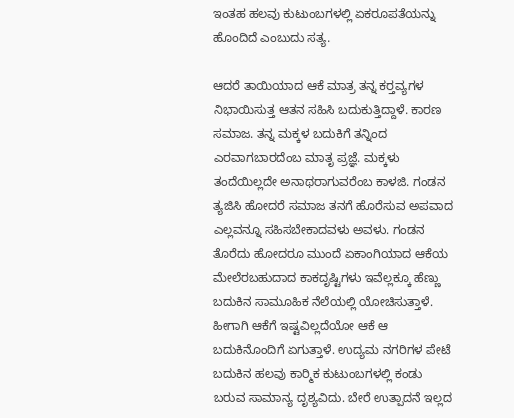ಇಂತಹ ಹಲವು ಕುಟುಂಬಗಳಲ್ಲಿ ಏಕರೂಪತೆಯನ್ನು ಹೊಂದಿದೆ ಎಂಬುದು ಸತ್ಯ.

ಆದರೆ ತಾಯಿಯಾದ ಆಕೆ ಮಾತ್ರ ತನ್ನ ಕರ್‍ತವ್ಯಗಳ ನಿಭಾಯಿಸುತ್ತ ಆತನ ಸಹಿಸಿ ಬದುಕುತ್ತಿದ್ದಾಳೆ. ಕಾರಣ ಸಮಾಜ. ತನ್ನ ಮಕ್ಕಳ ಬದುಕಿಗೆ ತನ್ನಿಂದ ಎರವಾಗಬಾರದೆಂಬ ಮಾತೃ ಪ್ರಜ್ಞೆ. ಮಕ್ಕಳು ತಂದೆಯಿಲ್ಲದೇ ಅನಾಥರಾಗುವರೆಂಬ ಕಾಳಜಿ. ಗಂಡನ ತ್ಯಜಿಸಿ ಹೋದರೆ ಸಮಾಜ ತನಗೆ ಹೊರೆಸುವ ಅಪವಾದ ಎಲ್ಲವನ್ನೂ ಸಹಿಸಬೇಕಾದವಳು ಅವಳು. ಗಂಡನ ತೊರೆದು ಹೋದರೂ ಮುಂದೆ ಏಕಾಂಗಿಯಾದ ಆಕೆಯ ಮೇಲೆರಬಹುದಾದ ಕಾಕದೃಷ್ಟಿಗಳು ಇವೆಲ್ಲಕ್ಕೂ ಹೆಣ್ಣು ಬದುಕಿನ ಸಾಮೂಹಿಕ ನೆಲೆಯಲ್ಲಿ ಯೋಚಿಸುತ್ತಾಳೆ. ಹೀಗಾಗಿ ಆಕೆಗೆ ಇಷ್ಟವಿಲ್ಲದೆಯೋ ಆಕೆ ಆ ಬದುಕಿನೊಂದಿಗೆ ಏಗುತ್ತಾಳೆ. ಉದ್ಯಮ ನಗರಿಗಳ ಪೇಟೆ ಬದುಕಿನ ಹಲವು ಕಾರ್‍ಮಿಕ ಕುಟುಂಬಗಳಲ್ಲಿ ಕಂಡು ಬರುವ ಸಾಮಾನ್ಯ ದೃಶ್ಯವಿದು. ಬೇರೆ ಉತ್ಪಾದನೆ ಇಲ್ಲದ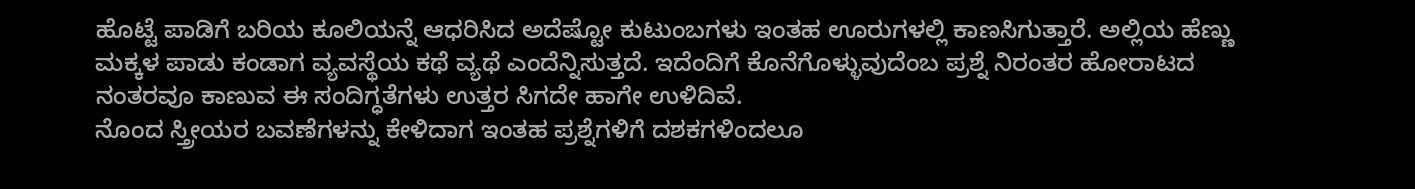ಹೊಟ್ಟೆ ಪಾಡಿಗೆ ಬರಿಯ ಕೂಲಿಯನ್ನೆ ಆಧರಿಸಿದ ಅದೆಷ್ಟೋ ಕುಟುಂಬಗಳು ಇಂತಹ ಊರುಗಳಲ್ಲಿ ಕಾಣಸಿಗುತ್ತಾರೆ. ಅಲ್ಲಿಯ ಹೆಣ್ಣು ಮಕ್ಕಳ ಪಾಡು ಕಂಡಾಗ ವ್ಯವಸ್ಥೆಯ ಕಥೆ ವ್ಯಥೆ ಎಂದೆನ್ನಿಸುತ್ತದೆ. ಇದೆಂದಿಗೆ ಕೊನೆಗೊಳ್ಳುವುದೆಂಬ ಪ್ರಶ್ನೆ ನಿರಂತರ ಹೋರಾಟದ ನಂತರವೂ ಕಾಣುವ ಈ ಸಂದಿಗ್ಧತೆಗಳು ಉತ್ತರ ಸಿಗದೇ ಹಾಗೇ ಉಳಿದಿವೆ.
ನೊಂದ ಸ್ತ್ರೀಯರ ಬವಣೆಗಳನ್ನು ಕೇಳಿದಾಗ ಇಂತಹ ಪ್ರಶ್ನೆಗಳಿಗೆ ದಶಕಗಳಿಂದಲೂ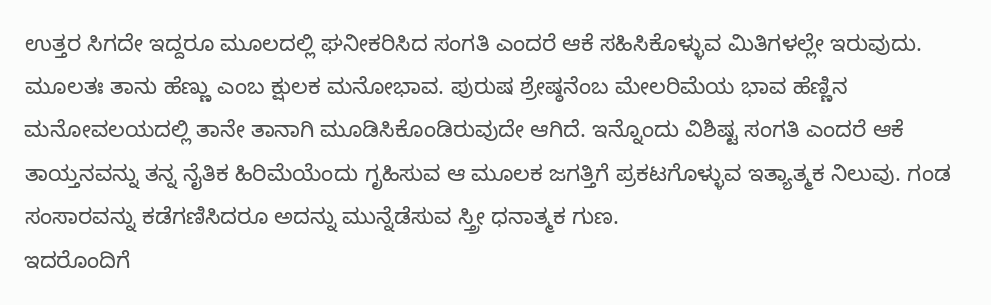ಉತ್ತರ ಸಿಗದೇ ಇದ್ದರೂ ಮೂಲದಲ್ಲಿ ಘನೀಕರಿಸಿದ ಸಂಗತಿ ಎಂದರೆ ಆಕೆ ಸಹಿಸಿಕೊಳ್ಳುವ ಮಿತಿಗಳಲ್ಲೇ ಇರುವುದು. ಮೂಲತಃ ತಾನು ಹೆಣ್ಣು ಎಂಬ ಕ್ಷುಲಕ ಮನೋಭಾವ. ಪುರುಷ ಶ್ರೇಷ್ಠನೆಂಬ ಮೇಲರಿಮೆಯ ಭಾವ ಹೆಣ್ಣಿನ ಮನೋವಲಯದಲ್ಲಿ ತಾನೇ ತಾನಾಗಿ ಮೂಡಿಸಿಕೊಂಡಿರುವುದೇ ಆಗಿದೆ. ಇನ್ನೊಂದು ವಿಶಿಷ್ಟ ಸಂಗತಿ ಎಂದರೆ ಆಕೆ ತಾಯ್ತನವನ್ನು ತನ್ನ ನೈತಿಕ ಹಿರಿಮೆಯೆಂದು ಗೃಹಿಸುವ ಆ ಮೂಲಕ ಜಗತ್ತಿಗೆ ಪ್ರಕಟಗೊಳ್ಳುವ ಇತ್ಯಾತ್ಮಕ ನಿಲುವು. ಗಂಡ ಸಂಸಾರವನ್ನು ಕಡೆಗಣಿಸಿದರೂ ಅದನ್ನು ಮುನ್ನೆಡೆಸುವ ಸ್ತ್ರೀ ಧನಾತ್ಮಕ ಗುಣ.
ಇದರೊಂದಿಗೆ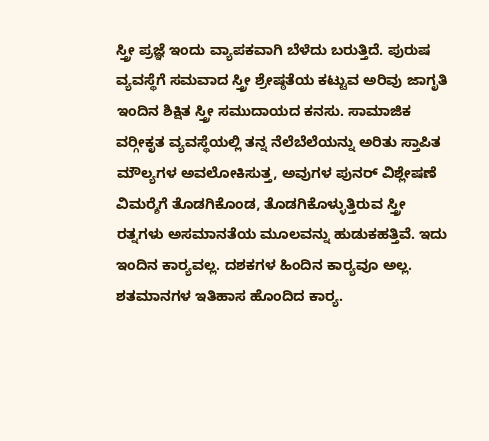ಸ್ತ್ರೀ ಪ್ರಜ್ಞೆ ಇಂದು ವ್ಯಾಪಕವಾಗಿ ಬೆಳೆದು ಬರುತ್ತಿದೆ. ಪುರುಷ ವ್ಯವಸ್ಥೆಗೆ ಸಮವಾದ ಸ್ತ್ರೀ ಶ್ರೇಷ್ಠತೆಯ ಕಟ್ಟುವ ಅರಿವು ಜಾಗೃತಿ ಇಂದಿನ ಶಿಕ್ಷಿತ ಸ್ತ್ರೀ ಸಮುದಾಯದ ಕನಸು. ಸಾಮಾಜಿಕ ವರ್‍ಗೀಕೃತ ವ್ಯವಸ್ಥೆಯಲ್ಲಿ ತನ್ನ ನೆಲೆಬೆಲೆಯನ್ನು ಅರಿತು ಸ್ತಾಪಿತ ಮೌಲ್ಯಗಳ ಅವಲೋಕಿಸುತ್ತ, ಅವುಗಳ ಪುನರ್ ವಿಶ್ಲೇಷಣೆ ವಿಮರ್‍ಶೆಗೆ ತೊಡಗಿಕೊಂಡ, ತೊಡಗಿಕೊಳ್ಳುತ್ತಿರುವ ಸ್ತ್ರೀ ರತ್ನಗಳು ಅಸಮಾನತೆಯ ಮೂಲವನ್ನು ಹುಡುಕಹತ್ತಿವೆ. ಇದು ಇಂದಿನ ಕಾರ್‍ಯವಲ್ಲ. ದಶಕಗಳ ಹಿಂದಿನ ಕಾರ್‍ಯವೂ ಅಲ್ಲ. ಶತಮಾನಗಳ ಇತಿಹಾಸ ಹೊಂದಿದ ಕಾರ್‍ಯ.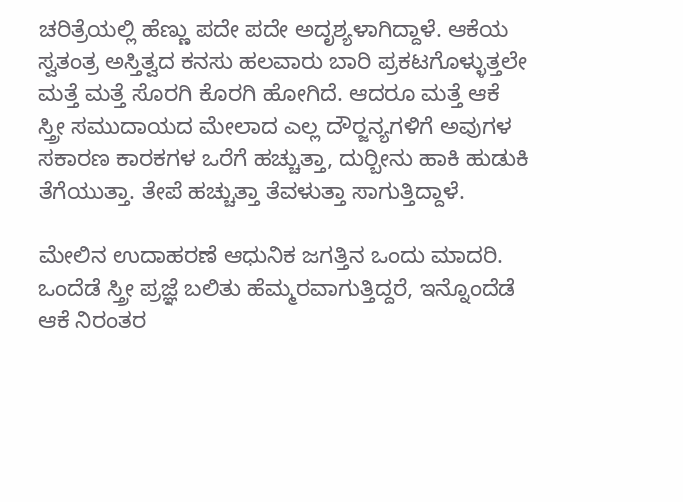ಚರಿತ್ರೆಯಲ್ಲಿ ಹೆಣ್ಣು ಪದೇ ಪದೇ ಅದೃಶ್ಯಳಾಗಿದ್ದಾಳೆ. ಆಕೆಯ ಸ್ವತಂತ್ರ ಅಸ್ತಿತ್ವದ ಕನಸು ಹಲವಾರು ಬಾರಿ ಪ್ರಕಟಗೊಳ್ಳುತ್ತಲೇ ಮತ್ತೆ ಮತ್ತೆ ಸೊರಗಿ ಕೊರಗಿ ಹೋಗಿದೆ. ಆದರೂ ಮತ್ತೆ ಆಕೆ ಸ್ತ್ರೀ ಸಮುದಾಯದ ಮೇಲಾದ ಎಲ್ಲ ದೌರ್‍ಜನ್ಯಗಳಿಗೆ ಅವುಗಳ ಸಕಾರಣ ಕಾರಕಗಳ ಒರೆಗೆ ಹಚ್ಚುತ್ತಾ, ದುರ್‍ಬೀನು ಹಾಕಿ ಹುಡುಕಿ ತೆಗೆಯುತ್ತಾ. ತೇಪೆ ಹಚ್ಚುತ್ತಾ ತೆವಳುತ್ತಾ ಸಾಗುತ್ತಿದ್ದಾಳೆ.

ಮೇಲಿನ ಉದಾಹರಣೆ ಆಧುನಿಕ ಜಗತ್ತಿನ ಒಂದು ಮಾದರಿ. ಒಂದೆಡೆ ಸ್ತ್ರೀ ಪ್ರಜ್ಞೆ ಬಲಿತು ಹೆಮ್ಮರವಾಗುತ್ತಿದ್ದರೆ, ಇನ್ನೊಂದೆಡೆ ಆಕೆ ನಿರಂತರ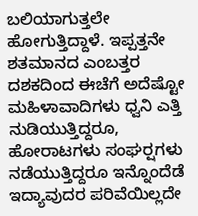ಬಲಿಯಾಗುತ್ತಲೇ ಹೋಗುತ್ತಿದ್ದಾಳೆ. ಇಪ್ಪತ್ತನೇ ಶತಮಾನದ ಎಂಬತ್ತರ ದಶಕದಿಂದ ಈಚೆಗೆ ಅದೆಷ್ಟೋ ಮಹಿಳಾವಾದಿಗಳು ಧ್ವನಿ ಎತ್ತಿ ನುಡಿಯುತ್ತಿದ್ದರೂ, ಹೋರಾಟಗಳು ಸಂಘರ್‍ಷಗಳು ನಡೆಯುತ್ತಿದ್ದರೂ ಇನ್ನೊಂದೆಡೆ ಇದ್ಯಾವುದರ ಪರಿವೆಯಿಲ್ಲದೇ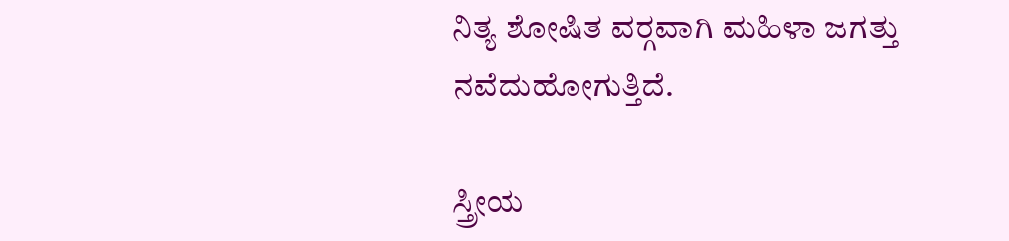ನಿತ್ಯ ಶೋಷಿತ ವರ್‍ಗವಾಗಿ ಮಹಿಳಾ ಜಗತ್ತು ನವೆದುಹೋಗುತ್ತಿದೆ.

ಸ್ತ್ರೀಯ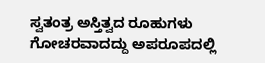ಸ್ವತಂತ್ರ ಅಸ್ತಿತ್ವದ ರೂಹುಗಳು ಗೋಚರವಾದದ್ದು ಅಪರೂಪದಲ್ಲಿ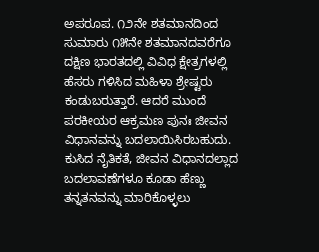ಅಪರೂಪ. ೧೨ನೇ ಶತಮಾನದಿಂದ ಸುಮಾರು ೧೫ನೇ ಶತಮಾನದವರೆಗೂ ದಕ್ಷಿಣ ಭಾರತದಲ್ಲಿ ವಿವಿಧ ಕ್ಷೇತ್ರಗಳಲ್ಲಿ ಹೆಸರು ಗಳಿಸಿದ ಮಹಿಳಾ ಶ್ರೇಷ್ಟರು ಕಂಡುಬರುತ್ತಾರೆ. ಆದರೆ ಮುಂದೆ ಪರಕೀಯರ ಆಕ್ರಮಣ ಪುನಃ ಜೀವನ ವಿಧಾನವನ್ನು ಬದಲಾಯಿಸಿರಬಹುದು. ಕುಸಿದ ನೈತಿಕತೆ, ಜೀವನ ವಿಧಾನದಲ್ಲಾದ ಬದಲಾವಣೆಗಳೂ ಕೂಡಾ ಹೆಣ್ಣು ತನ್ನತನವನ್ನು ಮಾರಿಕೊಳ್ಳಲು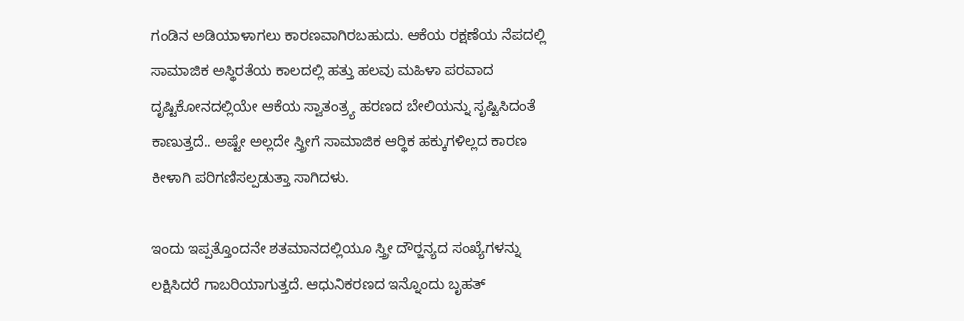ಗಂಡಿನ ಅಡಿಯಾಳಾಗಲು ಕಾರಣವಾಗಿರಬಹುದು. ಆಕೆಯ ರಕ್ಷಣೆಯ ನೆಪದಲ್ಲಿ ಸಾಮಾಜಿಕ ಅಸ್ಥಿರತೆಯ ಕಾಲದಲ್ಲಿ ಹತ್ತು ಹಲವು ಮಹಿಳಾ ಪರವಾದ ದೃಷ್ಟಿಕೋನದಲ್ಲಿಯೇ ಆಕೆಯ ಸ್ವಾತಂತ್ರ್ಯ ಹರಣದ ಬೇಲಿಯನ್ನು ಸೃಷ್ಟಿಸಿದಂತೆ ಕಾಣುತ್ತದೆ.. ಅಷ್ಟೇ ಅಲ್ಲದೇ ಸ್ತ್ರೀಗೆ ಸಾಮಾಜಿಕ ಆರ್‍ಥಿಕ ಹಕ್ಕುಗಳಿಲ್ಲದ ಕಾರಣ ಕೀಳಾಗಿ ಪರಿಗಣಿಸಲ್ಪಡುತ್ತಾ ಸಾಗಿದಳು.

ಇಂದು ಇಪ್ಪತ್ತೊಂದನೇ ಶತಮಾನದಲ್ಲಿಯೂ ಸ್ತ್ರೀ ದೌರ್‍ಜನ್ಯದ ಸಂಖ್ಯೆಗಳನ್ನು ಲಕ್ಷಿಸಿದರೆ ಗಾಬರಿಯಾಗುತ್ತದೆ. ಆಧುನಿಕರಣದ ಇನ್ನೊಂದು ಬೃಹತ್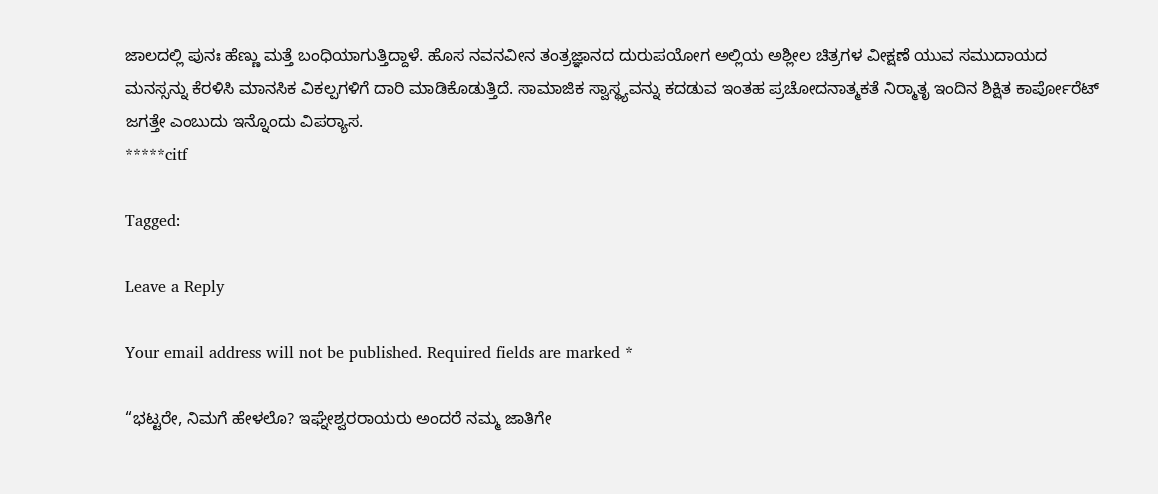ಜಾಲದಲ್ಲಿ ಪುನಃ ಹೆಣ್ಣು ಮತ್ತೆ ಬಂಧಿಯಾಗುತ್ತಿದ್ದಾಳೆ. ಹೊಸ ನವನವೀನ ತಂತ್ರಜ್ಞಾನದ ದುರುಪಯೋಗ ಅಲ್ಲಿಯ ಅಶ್ಲೀಲ ಚಿತ್ರಗಳ ವೀಕ್ಷಣೆ ಯುವ ಸಮುದಾಯದ ಮನಸ್ಸನ್ನು ಕೆರಳಿಸಿ ಮಾನಸಿಕ ವಿಕಲ್ಪಗಳಿಗೆ ದಾರಿ ಮಾಡಿಕೊಡುತ್ತಿದೆ. ಸಾಮಾಜಿಕ ಸ್ವಾಸ್ಥ್ಯವನ್ನು ಕದಡುವ ಇಂತಹ ಪ್ರಚೋದನಾತ್ಮಕತೆ ನಿರ್‍ಮಾತೃ ಇಂದಿನ ಶಿಕ್ಷಿತ ಕಾರ್ಪೋರೆಟ್ ಜಗತ್ತೇ ಎಂಬುದು ಇನ್ನೊಂದು ವಿಪರ್‍ಯಾಸ.
*****citf

Tagged:

Leave a Reply

Your email address will not be published. Required fields are marked *

“ಭಟ್ಟರೇ, ನಿಮಗೆ ಹೇಳಲೊ? ಇಘ್ನೇಶ್ವರರಾಯರು ಅಂದರೆ ನಮ್ಮ ಜಾತಿಗೇ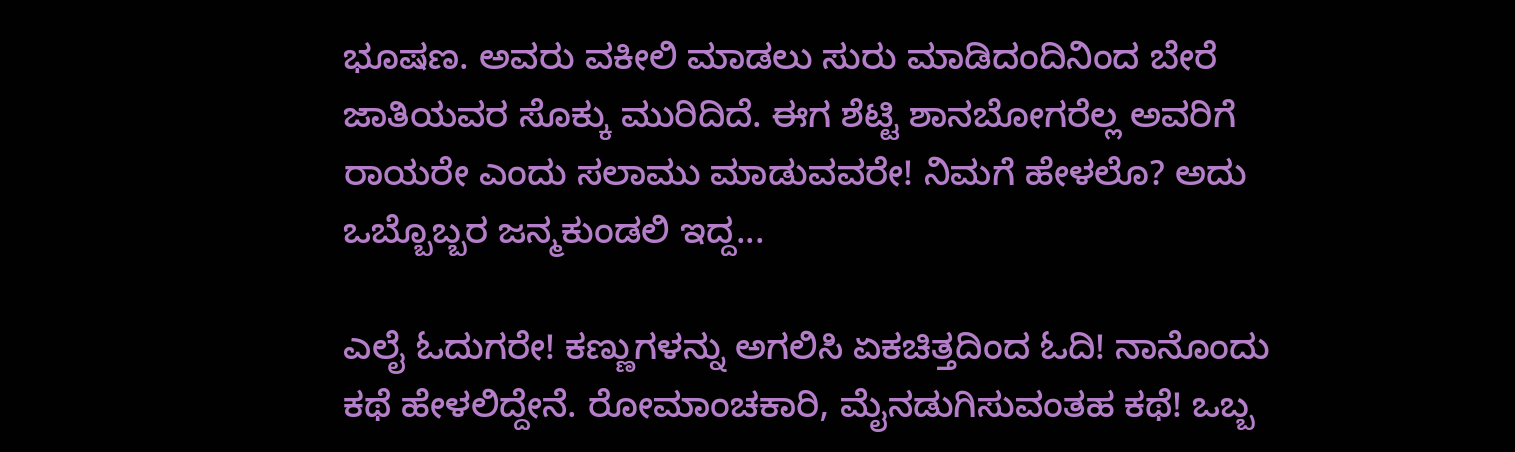ಭೂಷಣ. ಅವರು ವಕೀಲಿ ಮಾಡಲು ಸುರು ಮಾಡಿದಂದಿನಿಂದ ಬೇರೆ ಜಾತಿಯವರ ಸೊಕ್ಕು ಮುರಿದಿದೆ. ಈಗ ಶೆಟ್ಟಿ ಶಾನಬೋಗರೆಲ್ಲ ಅವರಿಗೆ ರಾಯರೇ ಎಂದು ಸಲಾಮು ಮಾಡುವವರೇ! ನಿಮಗೆ ಹೇಳಲೊ? ಅದು ಒಬ್ಬೊಬ್ಬರ ಜನ್ಮಕುಂಡಲಿ ಇದ್ದ...

ಎಲೈ ಓದುಗರೇ! ಕಣ್ಣುಗಳನ್ನು ಅಗಲಿಸಿ ಏಕಚಿತ್ತದಿಂದ ಓದಿ! ನಾನೊಂದು ಕಥೆ ಹೇಳಲಿದ್ದೇನೆ. ರೋಮಾಂಚಕಾರಿ, ಮೈನಡುಗಿಸುವಂತಹ ಕಥೆ! ಒಬ್ಬ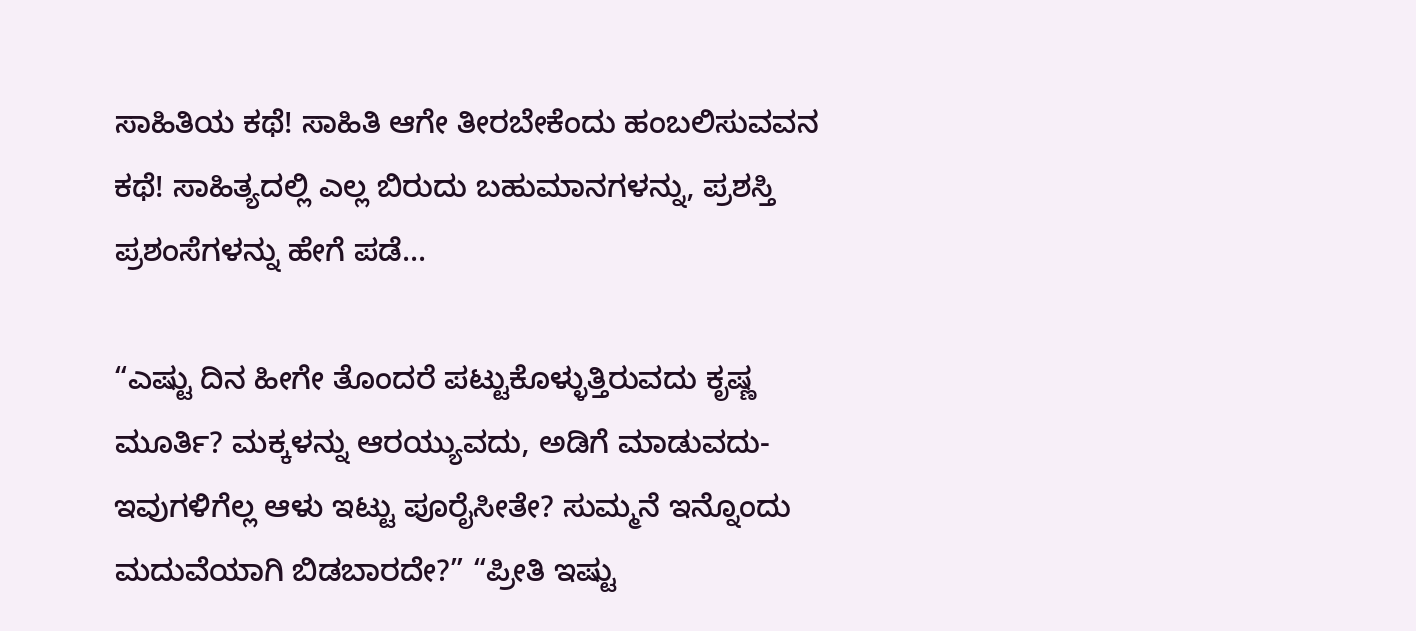ಸಾಹಿತಿಯ ಕಥೆ! ಸಾಹಿತಿ ಆಗೇ ತೀರಬೇಕೆಂದು ಹಂಬಲಿಸುವವನ ಕಥೆ! ಸಾಹಿತ್ಯದಲ್ಲಿ ಎಲ್ಲ ಬಿರುದು ಬಹುಮಾನಗಳನ್ನು, ಪ್ರಶಸ್ತಿ ಪ್ರಶಂಸೆಗಳನ್ನು ಹೇಗೆ ಪಡೆ...

“ಎಷ್ಟು ದಿನ ಹೀಗೇ ತೊಂದರೆ ಪಟ್ಟುಕೊಳ್ಳುತ್ತಿರುವದು ಕೃಷ್ಣ ಮೂರ್ತಿ? ಮಕ್ಕಳನ್ನು ಆರಯ್ಯುವದು, ಅಡಿಗೆ ಮಾಡುವದು- ಇವುಗಳಿಗೆಲ್ಲ ಆಳು ಇಟ್ಟು ಪೂರೈಸೀತೇ? ಸುಮ್ಮನೆ ಇನ್ನೊಂದು ಮದುವೆಯಾಗಿ ಬಿಡಬಾರದೇ?” “ಪ್ರೀತಿ ಇಷ್ಟು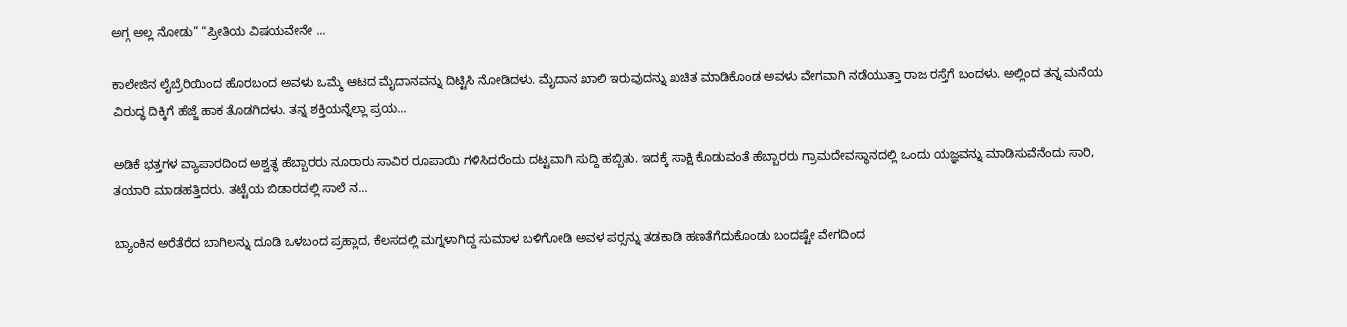ಅಗ್ಗ ಅಲ್ಲ ನೋಡು” “ಪ್ರೀತಿಯ ವಿಷಯವೇನೇ ...

ಕಾಲೇಜಿನ ಲೈಬ್ರೆರಿಯಿಂದ ಹೊರಬಂದ ಅವಳು ಒಮ್ಮೆ ಆಟದ ಮೈದಾನವನ್ನು ದಿಟ್ಟಿಸಿ ನೋಡಿದಳು. ಮೈದಾನ ಖಾಲಿ ಇರುವುದನ್ನು ಖಚಿತ ಮಾಡಿಕೊಂಡ ಅವಳು ವೇಗವಾಗಿ ನಡೆಯುತ್ತಾ ರಾಜ ರಸ್ತೆಗೆ ಬಂದಳು. ಅಲ್ಲಿಂದ ತನ್ನ ಮನೆಯ ವಿರುದ್ಧ ದಿಕ್ಕಿಗೆ ಹೆಜ್ಜೆ ಹಾಕ ತೊಡಗಿದಳು. ತನ್ನ ಶಕ್ತಿಯನ್ನೆಲ್ಲಾ ಪ್ರಯ...

ಅಡಿಕೆ ಭತ್ತಗಳ ವ್ಯಾಪಾರದಿಂದ ಅಶ್ವತ್ಥ ಹೆಬ್ಬಾರರು ನೂರಾರು ಸಾವಿರ ರೂಪಾಯಿ ಗಳಿಸಿದರೆಂದು ದಟ್ಟವಾಗಿ ಸುದ್ದಿ ಹಬ್ಬಿತು. ಇದಕ್ಕೆ ಸಾಕ್ಷಿ ಕೊಡುವಂತೆ ಹೆಬ್ಬಾರರು ಗ್ರಾಮದೇವಸ್ಥಾನದಲ್ಲಿ ಒಂದು ಯಜ್ಞವನ್ನು ಮಾಡಿಸುವೆನೆಂದು ಸಾರಿ, ತಯಾರಿ ಮಾಡಹತ್ತಿದರು. ತಟ್ಟೆಯ ಬಿಡಾರದಲ್ಲಿ ಸಾಲೆ ನ...

ಬ್ಯಾಂಕಿನ ಅರೆತೆರೆದ ಬಾಗಿಲನ್ನು ದೂಡಿ ಒಳಬಂದ ಪ್ರಹ್ಲಾದ, ಕೆಲಸದಲ್ಲಿ ಮಗ್ನಳಾಗಿದ್ದ ಸುಮಾಳ ಬಳಿಗೋಡಿ ಅವಳ ಪರ್‍ಸನ್ನು ತಡಕಾಡಿ ಹಣತೆಗೆದುಕೊಂಡು ಬಂದಷ್ಟೇ ವೇಗದಿಂದ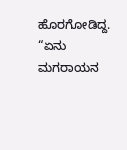ಹೊರಗೋಡಿದ್ದ. “ಏನು ಮಗರಾಯನ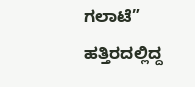ಗಲಾಟೆ” ಹತ್ತಿರದಲ್ಲಿದ್ದ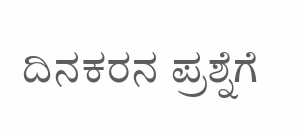ದಿನಕರನ ಪ್ರಶ್ನೆಗೆ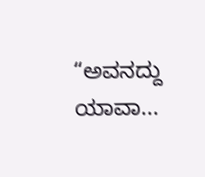“ಅವನದ್ದು ಯಾವಾ...